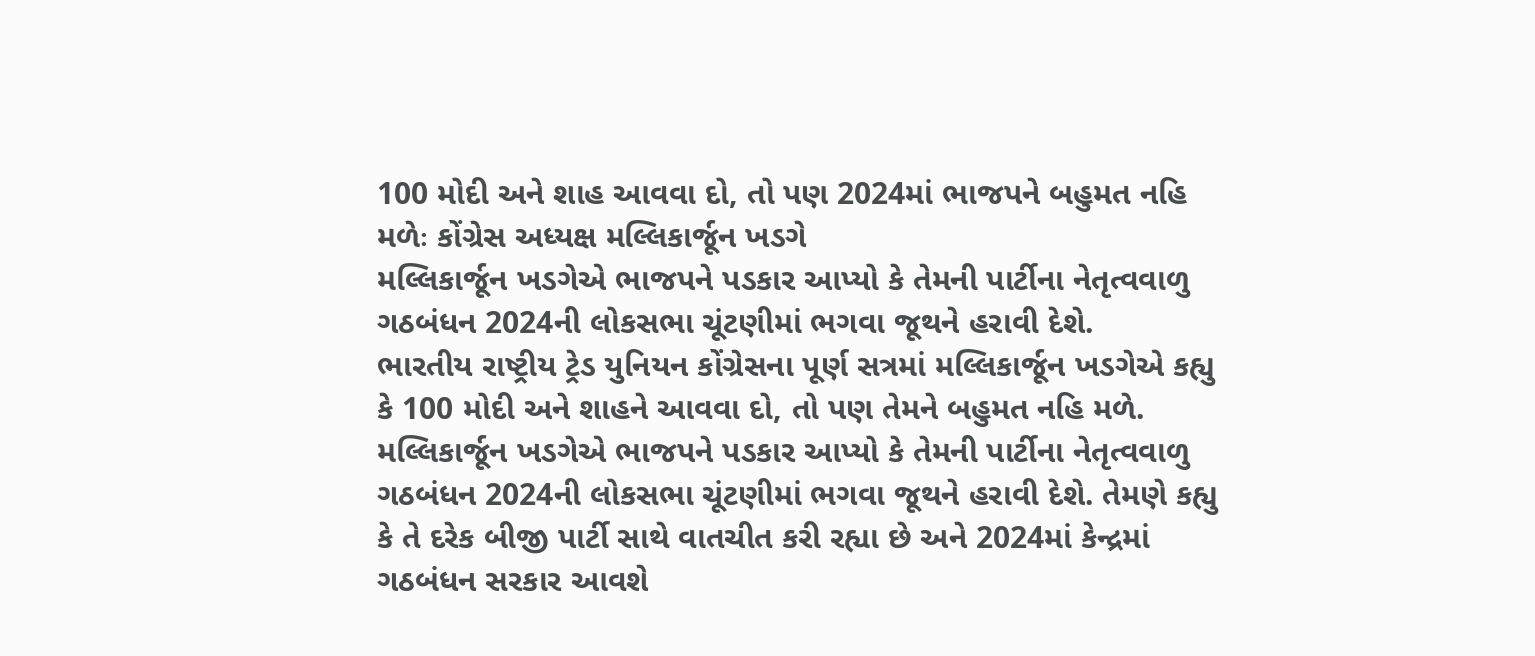100 મોદી અને શાહ આવવા દો, તો પણ 2024માં ભાજપને બહુમત નહિ મળેઃ કોંગ્રેસ અધ્યક્ષ મલ્લિકાર્જૂન ખડગે
મલ્લિકાર્જૂન ખડગેએ ભાજપને પડકાર આપ્યો કે તેમની પાર્ટીના નેતૃત્વવાળુ ગઠબંધન 2024ની લોકસભા ચૂંટણીમાં ભગવા જૂથને હરાવી દેશે.
ભારતીય રાષ્ટ્રીય ટ્રેડ યુનિયન કોંગ્રેસના પૂર્ણ સત્રમાં મલ્લિકાર્જૂન ખડગેએ કહ્યુ કે 100 મોદી અને શાહને આવવા દો, તો પણ તેમને બહુમત નહિ મળે. મલ્લિકાર્જૂન ખડગેએ ભાજપને પડકાર આપ્યો કે તેમની પાર્ટીના નેતૃત્વવાળુ ગઠબંધન 2024ની લોકસભા ચૂંટણીમાં ભગવા જૂથને હરાવી દેશે. તેમણે કહ્યુ કે તે દરેક બીજી પાર્ટી સાથે વાતચીત કરી રહ્યા છે અને 2024માં કેન્દ્રમાં ગઠબંધન સરકાર આવશે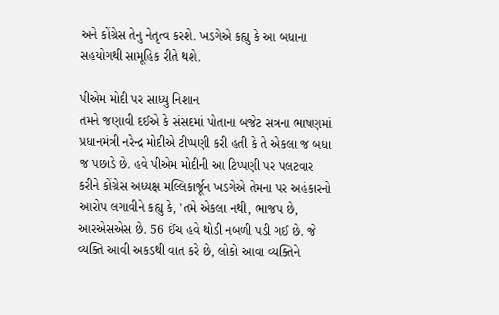અને કોંગ્રેસ તેનુ નેતૃત્વ કરશે. ખડગેએ કહ્યુ કે આ બધાના સહયોગથી સામૂહિક રીતે થશે.

પીએમ મોદી પર સાધ્યુ નિશાન
તમને જણાવી દઈએ કે સંસદમાં પોતાના બજેટ સત્રના ભાષણમાં પ્રધાનમંત્રી નરેન્દ્ર મોદીએ ટીપ્પણી કરી હતી કે તે એકલા જ બધા જ પછાડે છે. હવે પીએમ મોદીની આ ટિપ્પણી પર પલટવાર કરીને કોંગ્રેસ અધ્યક્ષ મલ્લિકાર્જૂન ખડગેએ તેમના પર અહંકારનો આરોપ લગાવીને કહ્યુ કે, 'તમે એકલા નથી, ભાજપ છે, આરએસએસ છે. 56 ઈંચ હવે થોડી નબળી પડી ગઈ છે. જે વ્યક્તિ આવી અકડથી વાત કરે છે, લોકો આવા વ્યક્તિને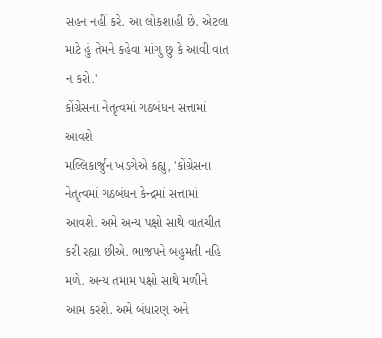સહન નહીં કરે. આ લોકશાહી છે. એટલા માટે હું તેમને કહેવા માંગુ છુ કે આવી વાત ન કરો.'
કોંગ્રેસના નેતૃત્વમાં ગઠબંધન સત્તામાં આવશે
મલ્લિકાર્જુન ખડગેએ કહ્યુ, 'કોંગ્રેસના નેતૃત્વમાં ગઠબંધન કેન્દ્રમાં સત્તામાં આવશે. અમે અન્ય પક્ષો સાથે વાતચીત કરી રહ્યા છીએ. ભાજપને બહુમતી નહિ મળે. અન્ય તમામ પક્ષો સાથે મળીને આમ કરશે. અમે બંધારણ અને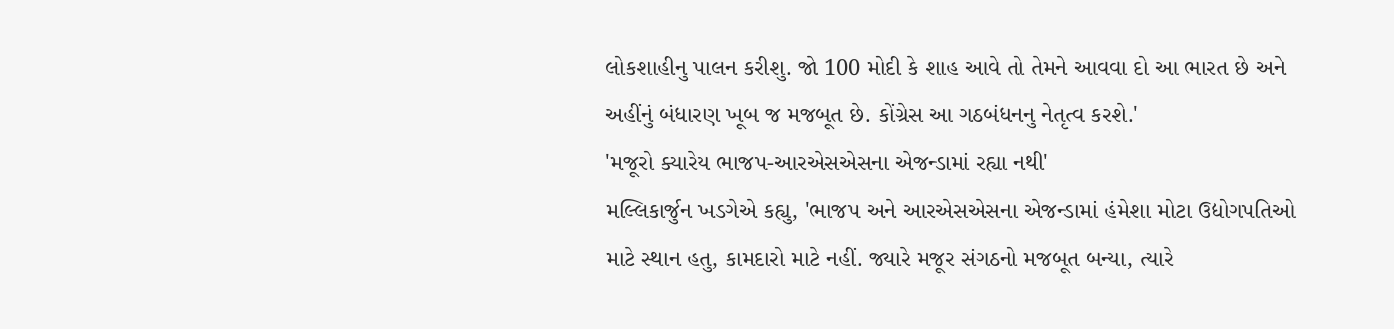લોકશાહીનુ પાલન કરીશુ. જો 100 મોદી કે શાહ આવે તો તેમને આવવા દો આ ભારત છે અને અહીંનું બંધારણ ખૂબ જ મજબૂત છે. કોંગ્રેસ આ ગઠબંધનનુ નેતૃત્વ કરશે.'
'મજૂરો ક્યારેય ભાજપ-આરએસએસના એજન્ડામાં રહ્યા નથી'
મલ્લિકાર્જુન ખડગેએ કહ્યુ, 'ભાજપ અને આરએસએસના એજન્ડામાં હંમેશા મોટા ઉદ્યોગપતિઓ માટે સ્થાન હતુ, કામદારો માટે નહીં. જ્યારે મજૂર સંગઠનો મજબૂત બન્યા, ત્યારે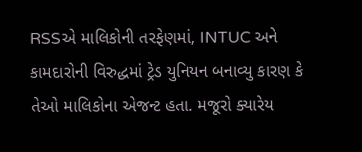RSSએ માલિકોની તરફેણમાં, INTUC અને કામદારોની વિરુદ્ધમાં ટ્રેડ યુનિયન બનાવ્યુ કારણ કે તેઓ માલિકોના એજન્ટ હતા. મજૂરો ક્યારેય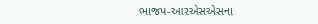ભાજપ-આરએસએસના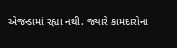એજન્ડામાં રહ્યા નથી. જ્યારે કામદારોના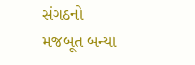સંગઠનો મજબૂત બન્યા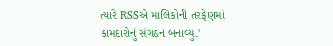ત્યારે RSSએ માલિકોની તરફેણમાં કામદારોનું સંગઠન બનાવ્યુ.'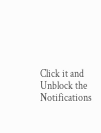Click it and Unblock the Notifications